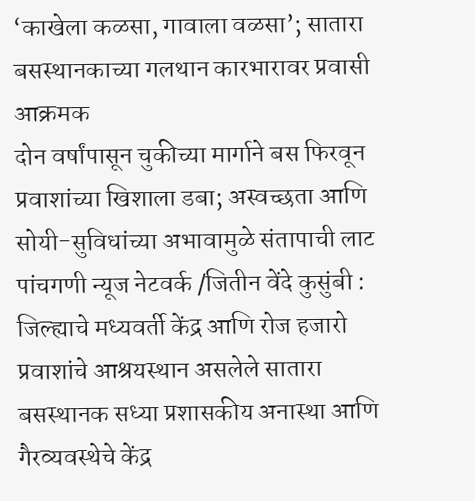‘काखेला कळसा, गावाला वळसा’; सातारा बसस्थानकाच्या गलथान कारभारावर प्रवासी आक्रमक
दोन वर्षांपासून चुकीच्या मार्गाने बस फिरवून प्रवाशांच्या खिशाला डबा; अस्वच्छता आणि सोयी-सुविधांच्या अभावामुळे संतापाची लाट पांचगणी न्यूज नेटवर्क /जितीन वेंदे कुसुंबी : जिल्ह्याचे मध्यवर्ती केंद्र आणि रोज हजारो प्रवाशांचे आश्रयस्थान असलेले सातारा बसस्थानक सध्या प्रशासकीय अनास्था आणि गैरव्यवस्थेचे केंद्र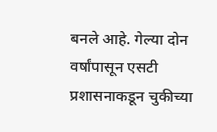बनले आहे. गेल्या दोन वर्षांपासून एसटी प्रशासनाकडून चुकीच्या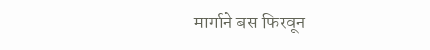मार्गाने बस फिरवून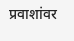प्रवाशांवर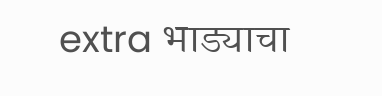extra भाड्याचा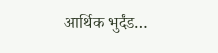आर्थिक भुर्दंड…